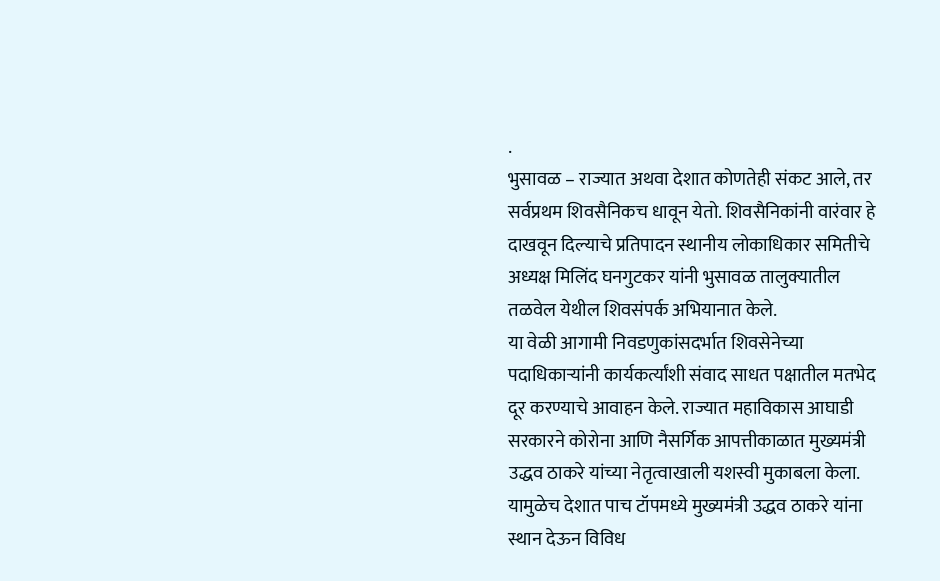.
भुसावळ – राज्यात अथवा देशात कोणतेही संकट आले, तर सर्वप्रथम शिवसैनिकच धावून येतो. शिवसैनिकांनी वारंवार हे दाखवून दिल्याचे प्रतिपादन स्थानीय लोकाधिकार समितीचे अध्यक्ष मिलिंद घनगुटकर यांनी भुसावळ तालुक्यातील तळवेल येथील शिवसंपर्क अभियानात केले.
या वेळी आगामी निवडणुकांसदर्भात शिवसेनेच्या पदाधिकाऱ्यांनी कार्यकर्त्यांशी संवाद साधत पक्षातील मतभेद दूर करण्याचे आवाहन केले. राज्यात महाविकास आघाडी सरकारने कोरोना आणि नैसर्गिक आपत्तीकाळात मुख्यमंत्री उद्धव ठाकरे यांच्या नेतृत्वाखाली यशस्वी मुकाबला केला. यामुळेच देशात पाच टॉपमध्ये मुख्यमंत्री उद्धव ठाकरे यांना स्थान देऊन विविध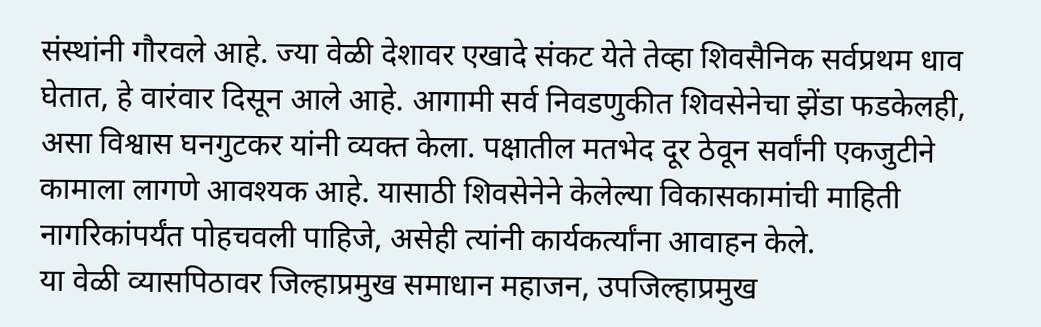संस्थांनी गौरवले आहे. ज्या वेळी देशावर एखादे संकट येते तेव्हा शिवसैनिक सर्वप्रथम धाव घेतात, हे वारंवार दिसून आले आहे. आगामी सर्व निवडणुकीत शिवसेनेचा झेंडा फडकेलही, असा विश्वास घनगुटकर यांनी व्यक्त केला. पक्षातील मतभेद दूर ठेवून सर्वांनी एकजुटीने कामाला लागणे आवश्यक आहे. यासाठी शिवसेनेने केलेल्या विकासकामांची माहिती नागरिकांपर्यंत पोहचवली पाहिजे, असेही त्यांनी कार्यकर्त्यांना आवाहन केले.
या वेळी व्यासपिठावर जिल्हाप्रमुख समाधान महाजन, उपजिल्हाप्रमुख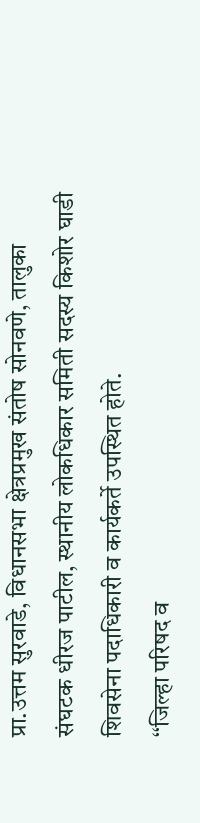प्रा.उत्तम सुरवाडे, विधानसभा क्षेत्रप्रमुख संतोष सोनवणे, तालुका संघटक धीरज पाटील, स्थानीय लोकधिकार समिती सदस्य किशोर घाडी शिवसेना पदाधिकारी व कार्यकर्ते उपस्थित होते.
‘‘जिल्हा परिषद व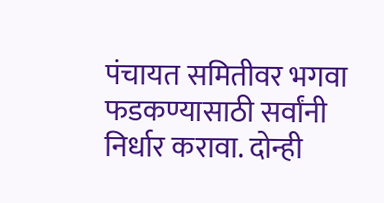पंचायत समितीवर भगवा फडकण्यासाठी सर्वांनी निर्धार करावा. दोन्ही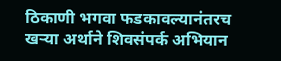ठिकाणी भगवा फडकावल्यानंतरच खऱ्या अर्थाने शिवसंपर्क अभियान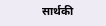सार्थकी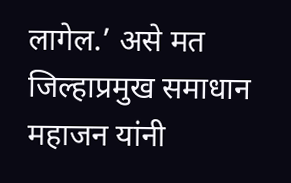लागेल.’ असे मत जिल्हाप्रमुख समाधान महाजन यांनी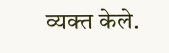व्यक्त केले.